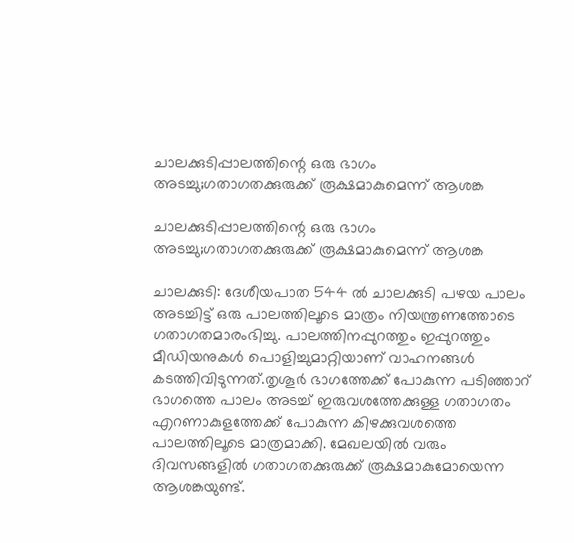ചാലക്കുടിപ്പാലത്തിന്റെ ഒരു ഭാഗം അടച്ചു;ഗതാഗതക്കുരുക്ക് രൂക്ഷമാകുമെന്ന് ആശങ്ക

ചാലക്കുടിപ്പാലത്തിന്റെ ഒരു ഭാഗം അടച്ചു;ഗതാഗതക്കുരുക്ക് രൂക്ഷമാകുമെന്ന് ആശങ്ക

ചാലക്കുടി: ദേശീയപാത 544 ൽ ചാലക്കുടി പഴയ പാലം അടച്ചിട്ട് ഒരു പാലത്തിലൂടെ മാത്രം നിയന്ത്രണത്തോടെ ഗതാഗതമാരംഭിച്ചു. പാലത്തിനപ്പുറത്തും ഇപ്പുറത്തും മീഡിയനുകൾ പൊളിച്ചുമാറ്റിയാണ് വാഹനങ്ങൾ കടത്തിവിടുന്നത്.തൃശൂർ ഭാഗത്തേക്ക് പോകുന്ന പടിഞ്ഞാറ് ഭാഗത്തെ പാലം അടച്ച് ഇരുവശത്തേക്കുള്ള ഗതാഗതം എറണാകുളത്തേക്ക് പോകുന്ന കിഴക്കുവശത്തെ പാലത്തിലൂടെ മാത്രമാക്കി. മേഖലയിൽ വരും ദിവസങ്ങളിൽ ഗതാഗതക്കുരുക്ക് രൂക്ഷമാകുമോയെന്ന ആശങ്കയുണ്ട്.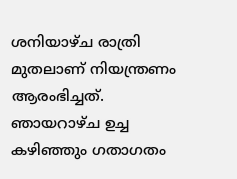ശനിയാഴ്ച രാത്രി മുതലാണ് നിയന്ത്രണം ആരംഭിച്ചത്. ഞായറാഴ്ച ഉച്ച കഴിഞ്ഞും ഗതാഗതം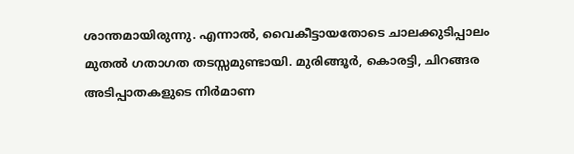ശാന്തമായിരുന്നു. എന്നാൽ, വൈകീട്ടായതോടെ ചാലക്കുടിപ്പാലം മുതൽ ഗതാഗത തടസ്സമുണ്ടായി. മുരിങ്ങൂർ, കൊരട്ടി, ചിറങ്ങര അടിപ്പാതകളുടെ നിർമാണ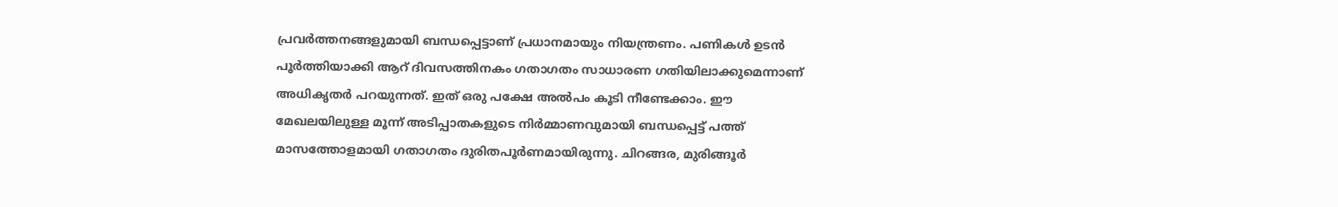പ്രവർത്തനങ്ങളുമായി ബന്ധപ്പെട്ടാണ് പ്രധാനമായും നിയന്ത്രണം. പണികൾ ഉടൻ പൂർത്തിയാക്കി ആറ് ദിവസത്തിനകം ഗതാഗതം സാധാരണ ഗതിയിലാക്കുമെന്നാണ് അധികൃതർ പറയുന്നത്. ഇത് ഒരു പക്ഷേ അൽപം കൂടി നീണ്ടേക്കാം. ഈ മേഖലയിലുള്ള മൂന്ന് അടിപ്പാതകളുടെ നിർമ്മാണവുമായി ബന്ധപ്പെട്ട് പത്ത് മാസത്തോളമായി ഗതാഗതം ദുരിതപൂർണമായിരുന്നു. ചിറങ്ങര, മുരിങ്ങൂർ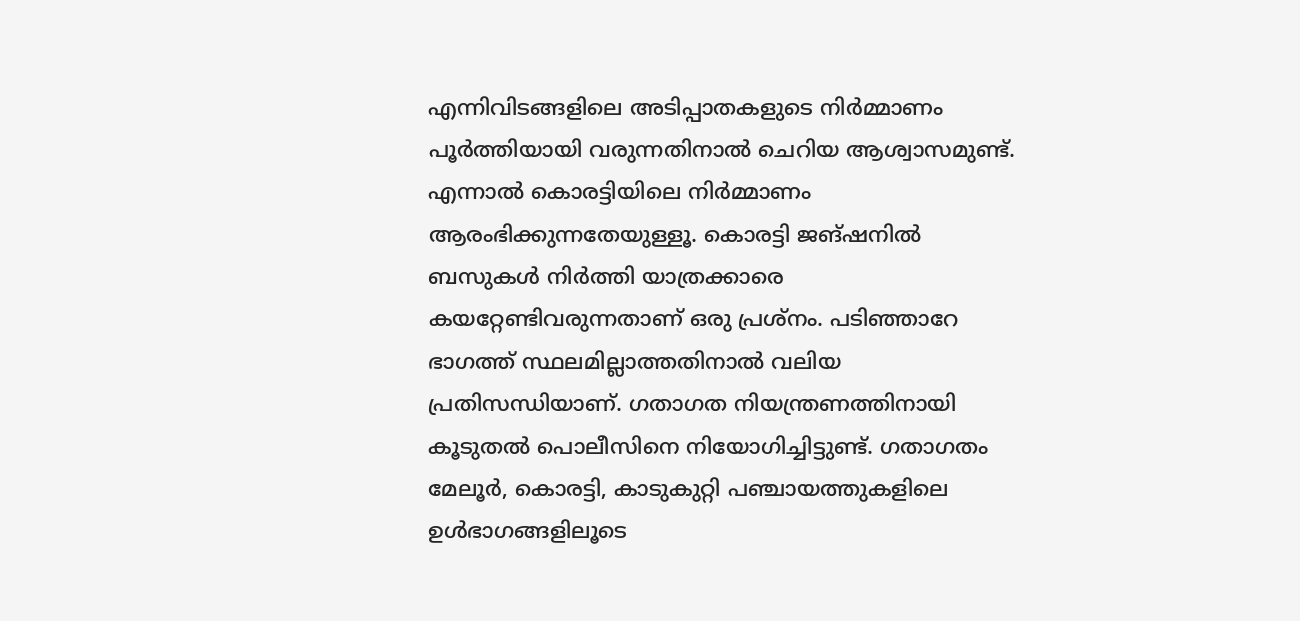എന്നിവിടങ്ങളിലെ അടിപ്പാതകളുടെ നിർമ്മാണം പൂർത്തിയായി വരുന്നതിനാൽ ചെറിയ ആശ്വാസമുണ്ട്. എന്നാൽ കൊരട്ടിയിലെ നിർമ്മാണം ആരംഭിക്കുന്നതേയുള്ളൂ. കൊരട്ടി ജങ്ഷനിൽ ബസുകൾ നിർത്തി യാത്രക്കാരെ കയറ്റേണ്ടിവരുന്നതാണ് ഒരു പ്രശ്നം. പടിഞ്ഞാറേ ഭാഗത്ത് സ്ഥലമില്ലാത്തതിനാൽ വലിയ പ്രതിസന്ധിയാണ്. ഗതാഗത നിയന്ത്രണത്തിനായി കൂടുതൽ പൊലീസിനെ നിയോഗിച്ചിട്ടുണ്ട്. ഗതാഗതം മേലൂർ, കൊരട്ടി, കാടുകുറ്റി പഞ്ചായത്തുകളിലെ ഉൾഭാഗങ്ങളിലൂടെ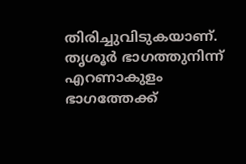തിരിച്ചുവിടുകയാണ്. തൃശൂർ ഭാഗത്തുനിന്ന് എറണാകുളം ഭാഗത്തേക്ക്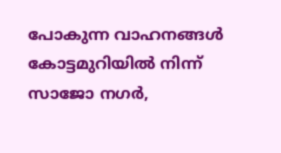പോകുന്ന വാഹനങ്ങൾ കോട്ടമുറിയിൽ നിന്ന് സാജോ നഗർ,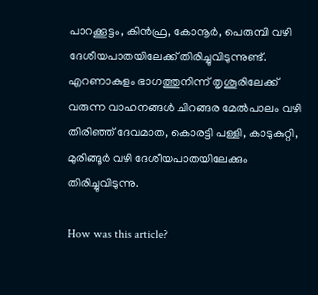പാറക്കൂട്ടം, കിൻഫ്ര, കോനൂർ, പെരുമ്പി വഴി ദേശീയപാതയിലേക്ക് തിരിച്ചുവിടുന്നുണ്ട്. എറണാകുളം ഭാഗത്തുനിന്ന് തൃശൂരിലേക്ക് വരുന്ന വാഹനങ്ങൾ ചിറങ്ങര മേൽപാലം വഴി തിരിഞ്ഞ് ദേവമാത, കൊരട്ടി പള്ളി, കാടുകുറ്റി, മുരിങ്ങൂർ വഴി ദേശീയപാതയിലേക്കും തിരിച്ചുവിടുന്നു.

How was this article?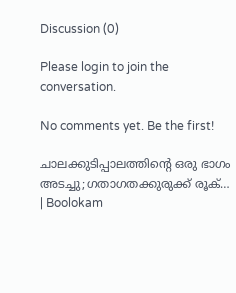Discussion (0)

Please login to join the conversation.

No comments yet. Be the first!

ചാലക്കുടിപ്പാലത്തിന്റെ ഒരു ഭാഗം അടച്ചു;ഗതാഗതക്കുരുക്ക് രൂക്… | Boolokam